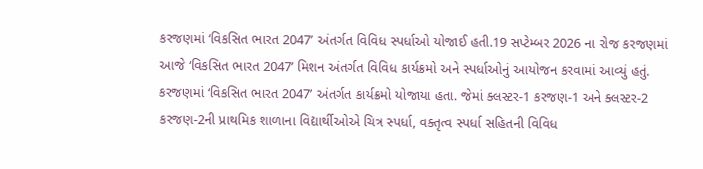કરજણમાં ‘વિકસિત ભારત 2047’ અંતર્ગત વિવિધ સ્પર્ધાઓ યોજાઈ હતી.19 સપ્ટેમ્બર 2026 ના રોજ કરજણમાં આજે ‘વિકસિત ભારત 2047’ મિશન અંતર્ગત વિવિધ કાર્યક્રમો અને સ્પર્ધાઓનું આયોજન કરવામાં આવ્યું હતું. કરજણમાં ‘વિકસિત ભારત 2047’ અંતર્ગત કાર્યક્રમો યોજાયા હતા. જેમાં ક્લસ્ટર-1 કરજણ-1 અને ક્લસ્ટર-2 કરજણ-2ની પ્રાથમિક શાળાના વિદ્યાર્થીઓએ ચિત્ર સ્પર્ધા, વક્તૃત્વ સ્પર્ધા સહિતની વિવિધ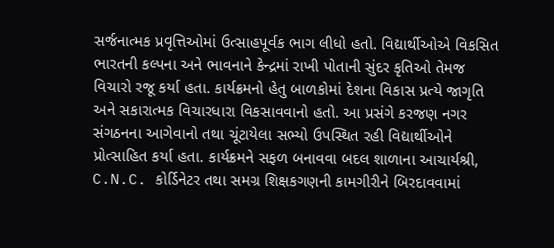સર્જનાત્મક પ્રવૃત્તિઓમાં ઉત્સાહપૂર્વક ભાગ લીધો હતો. વિદ્યાર્થીઓએ વિકસિત ભારતની કલ્પના અને ભાવનાને કેન્દ્રમાં રાખી પોતાની સુંદર કૃતિઓ તેમજ વિચારો રજૂ કર્યા હતા. કાર્યક્રમનો હેતુ બાળકોમાં દેશના વિકાસ પ્રત્યે જાગૃતિ અને સકારાત્મક વિચારધારા વિકસાવવાનો હતો. આ પ્રસંગે કરજણ નગર સંગઠનના આગેવાનો તથા ચૂંટાયેલા સભ્યો ઉપસ્થિત રહી વિદ્યાર્થીઓને પ્રોત્સાહિત કર્યા હતા. કાર્યક્રમને સફળ બનાવવા બદલ શાળાના આચાર્યશ્રી, C.N.C. કોર્ડિનેટર તથા સમગ્ર શિક્ષકગણની કામગીરીને બિરદાવવામાં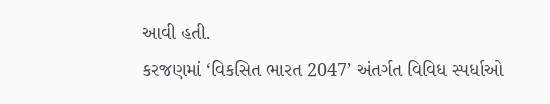આવી હતી.
કરજણમાં ‘વિકસિત ભારત 2047’ અંતર્ગત વિવિધ સ્પર્ધાઓ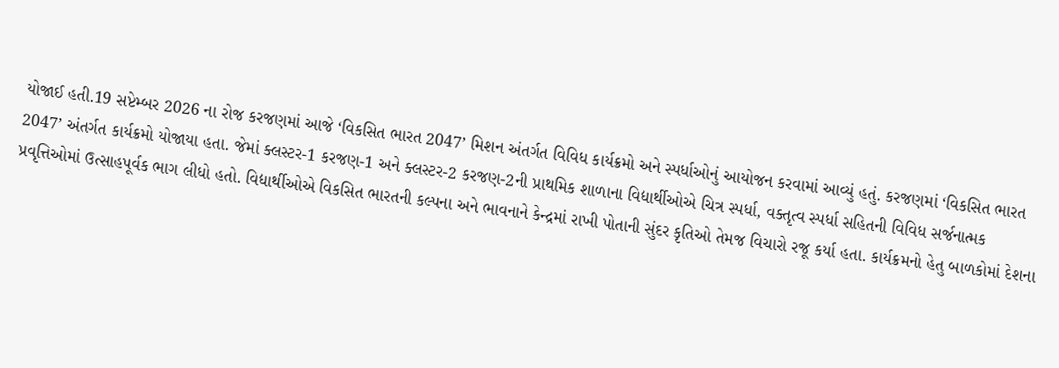યોજાઈ હતી.19 સપ્ટેમ્બર 2026 ના રોજ કરજણમાં આજે ‘વિકસિત ભારત 2047’ મિશન અંતર્ગત વિવિધ કાર્યક્રમો અને સ્પર્ધાઓનું આયોજન કરવામાં આવ્યું હતું. કરજણમાં ‘વિકસિત ભારત 2047’ અંતર્ગત કાર્યક્રમો યોજાયા હતા. જેમાં ક્લસ્ટર-1 કરજણ-1 અને ક્લસ્ટર-2 કરજણ-2ની પ્રાથમિક શાળાના વિદ્યાર્થીઓએ ચિત્ર સ્પર્ધા, વક્તૃત્વ સ્પર્ધા સહિતની વિવિધ સર્જનાત્મક પ્રવૃત્તિઓમાં ઉત્સાહપૂર્વક ભાગ લીધો હતો. વિદ્યાર્થીઓએ વિકસિત ભારતની કલ્પના અને ભાવનાને કેન્દ્રમાં રાખી પોતાની સુંદર કૃતિઓ તેમજ વિચારો રજૂ કર્યા હતા. કાર્યક્રમનો હેતુ બાળકોમાં દેશના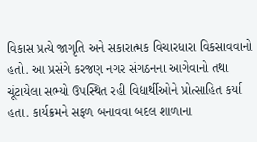વિકાસ પ્રત્યે જાગૃતિ અને સકારાત્મક વિચારધારા વિકસાવવાનો હતો. આ પ્રસંગે કરજણ નગર સંગઠનના આગેવાનો તથા ચૂંટાયેલા સભ્યો ઉપસ્થિત રહી વિદ્યાર્થીઓને પ્રોત્સાહિત કર્યા હતા. કાર્યક્રમને સફળ બનાવવા બદલ શાળાના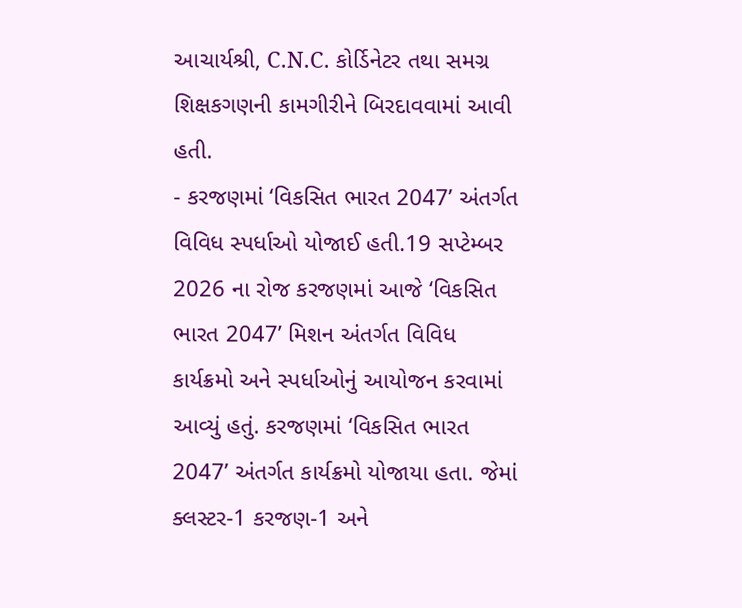આચાર્યશ્રી, C.N.C. કોર્ડિનેટર તથા સમગ્ર શિક્ષકગણની કામગીરીને બિરદાવવામાં આવી હતી.
- કરજણમાં ‘વિકસિત ભારત 2047’ અંતર્ગત વિવિધ સ્પર્ધાઓ યોજાઈ હતી.19 સપ્ટેમ્બર 2026 ના રોજ કરજણમાં આજે ‘વિકસિત ભારત 2047’ મિશન અંતર્ગત વિવિધ કાર્યક્રમો અને સ્પર્ધાઓનું આયોજન કરવામાં આવ્યું હતું. કરજણમાં ‘વિકસિત ભારત 2047’ અંતર્ગત કાર્યક્રમો યોજાયા હતા. જેમાં ક્લસ્ટર-1 કરજણ-1 અને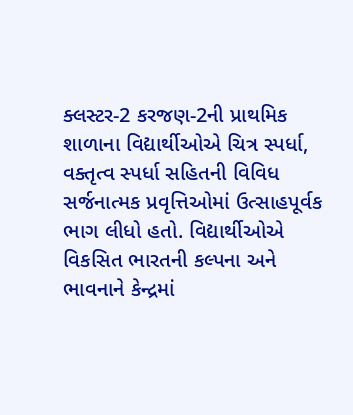ક્લસ્ટર-2 કરજણ-2ની પ્રાથમિક શાળાના વિદ્યાર્થીઓએ ચિત્ર સ્પર્ધા, વક્તૃત્વ સ્પર્ધા સહિતની વિવિધ સર્જનાત્મક પ્રવૃત્તિઓમાં ઉત્સાહપૂર્વક ભાગ લીધો હતો. વિદ્યાર્થીઓએ વિકસિત ભારતની કલ્પના અને ભાવનાને કેન્દ્રમાં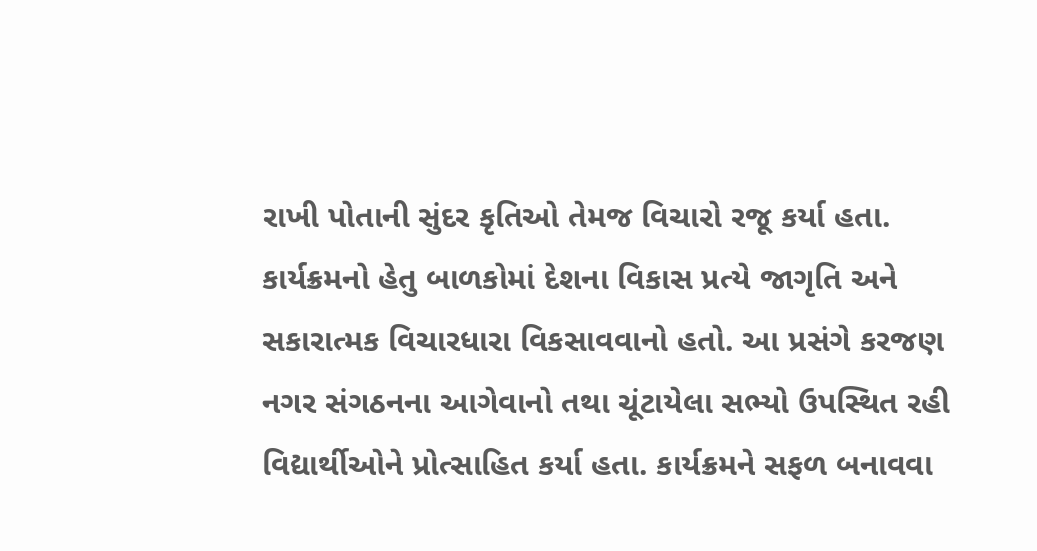રાખી પોતાની સુંદર કૃતિઓ તેમજ વિચારો રજૂ કર્યા હતા. કાર્યક્રમનો હેતુ બાળકોમાં દેશના વિકાસ પ્રત્યે જાગૃતિ અને સકારાત્મક વિચારધારા વિકસાવવાનો હતો. આ પ્રસંગે કરજણ નગર સંગઠનના આગેવાનો તથા ચૂંટાયેલા સભ્યો ઉપસ્થિત રહી વિદ્યાર્થીઓને પ્રોત્સાહિત કર્યા હતા. કાર્યક્રમને સફળ બનાવવા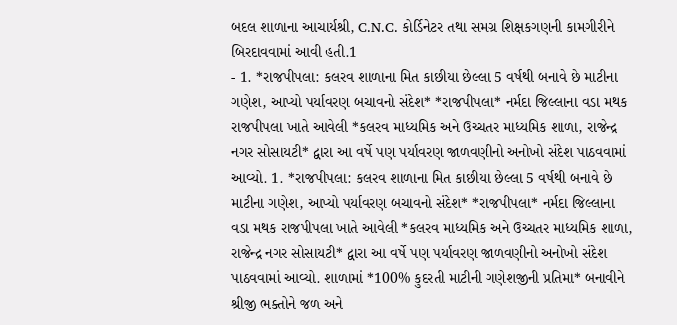બદલ શાળાના આચાર્યશ્રી, C.N.C. કોર્ડિનેટર તથા સમગ્ર શિક્ષકગણની કામગીરીને બિરદાવવામાં આવી હતી.1
- 1. *રાજપીપલા: કલરવ શાળાના મિત કાછીયા છેલ્લા 5 વર્ષથી બનાવે છે માટીના ગણેશ, આપ્યો પર્યાવરણ બચાવનો સંદેશ* *રાજપીપલા* નર્મદા જિલ્લાના વડા મથક રાજપીપલા ખાતે આવેલી *કલરવ માધ્યમિક અને ઉચ્ચતર માધ્યમિક શાળા, રાજેન્દ્ર નગર સોસાયટી* દ્વારા આ વર્ષે પણ પર્યાવરણ જાળવણીનો અનોખો સંદેશ પાઠવવામાં આવ્યો. 1. *રાજપીપલા: કલરવ શાળાના મિત કાછીયા છેલ્લા 5 વર્ષથી બનાવે છે માટીના ગણેશ, આપ્યો પર્યાવરણ બચાવનો સંદેશ* *રાજપીપલા* નર્મદા જિલ્લાના વડા મથક રાજપીપલા ખાતે આવેલી *કલરવ માધ્યમિક અને ઉચ્ચતર માધ્યમિક શાળા, રાજેન્દ્ર નગર સોસાયટી* દ્વારા આ વર્ષે પણ પર્યાવરણ જાળવણીનો અનોખો સંદેશ પાઠવવામાં આવ્યો. શાળામાં *100% કુદરતી માટીની ગણેશજીની પ્રતિમા* બનાવીને શ્રીજી ભક્તોને જળ અને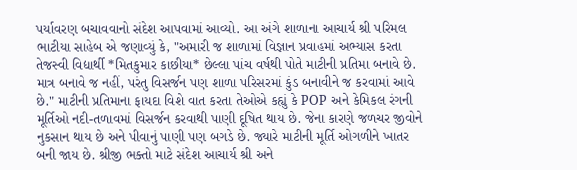પર્યાવરણ બચાવવાનો સંદેશ આપવામાં આવ્યો. આ અંગે શાળાના આચાર્ય શ્રી પરિમલ ભાટીયા સાહેબ એ જણાવ્યું કે, "અમારી જ શાળામાં વિજ્ઞાન પ્રવાહમાં અભ્યાસ કરતા તેજસ્વી વિદ્યાર્થી *મિતકુમાર કાછીયા* છેલ્લા પાંચ વર્ષથી પોતે માટીની પ્રતિમા બનાવે છે. માત્ર બનાવે જ નહીં, પરંતુ વિસર્જન પણ શાળા પરિસરમાં કુંડ બનાવીને જ કરવામાં આવે છે." માટીની પ્રતિમાના ફાયદા વિશે વાત કરતા તેઓએ કહ્યું કે POP અને કેમિકલ રંગની મૂર્તિઓ નદી-તળાવમાં વિસર્જન કરવાથી પાણી દૂષિત થાય છે. જેના કારણે જળચર જીવોને નુકસાન થાય છે અને પીવાનું પાણી પણ બગડે છે. જ્યારે માટીની મૂર્તિ ઓગળીને ખાતર બની જાય છે. શ્રીજી ભક્તો માટે સંદેશ આચાર્ય શ્રી અને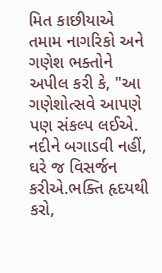મિત કાછીયાએ તમામ નાગરિકો અને ગણેશ ભક્તોને અપીલ કરી કે, "આ ગણેશોત્સવે આપણે પણ સંકલ્પ લઈએ. નદીને બગાડવી નહીં, ઘરે જ વિસર્જન કરીએ.ભક્તિ હૃદયથી કરો,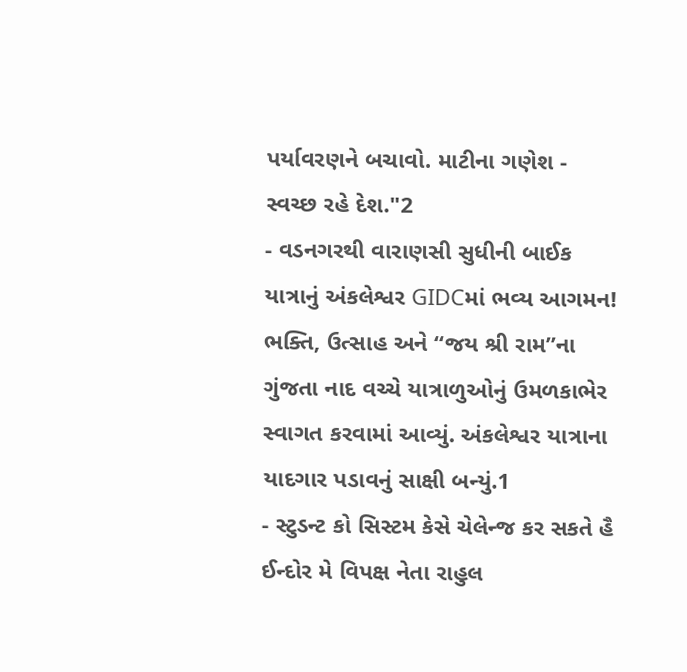પર્યાવરણને બચાવો. માટીના ગણેશ - સ્વચ્છ રહે દેશ."2
- વડનગરથી વારાણસી સુધીની બાઈક યાત્રાનું અંકલેશ્વર GIDCમાં ભવ્ય આગમન! ભક્તિ, ઉત્સાહ અને “જય શ્રી રામ”ના ગુંજતા નાદ વચ્ચે યાત્રાળુઓનું ઉમળકાભેર સ્વાગત કરવામાં આવ્યું. અંકલેશ્વર યાત્રાના યાદગાર પડાવનું સાક્ષી બન્યું.1
- સ્ટુડન્ટ કો સિસ્ટમ કેસે ચેલેન્જ કર સકતે હૈ ઈન્દોર મે વિપક્ષ નેતા રાહુલ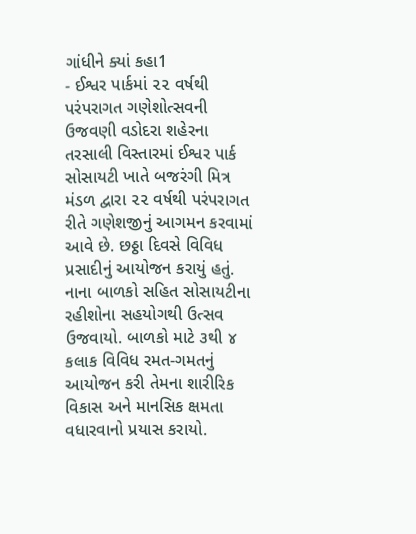ગાંધીને ક્યાં કહા1
- ઈશ્વર પાર્કમાં ૨૨ વર્ષથી પરંપરાગત ગણેશોત્સવની ઉજવણી વડોદરા શહેરના તરસાલી વિસ્તારમાં ઈશ્વર પાર્ક સોસાયટી ખાતે બજરંગી મિત્ર મંડળ દ્વારા ૨૨ વર્ષથી પરંપરાગત રીતે ગણેશજીનું આગમન કરવામાં આવે છે. છઠ્ઠા દિવસે વિવિધ પ્રસાદીનું આયોજન કરાયું હતું. નાના બાળકો સહિત સોસાયટીના રહીશોના સહયોગથી ઉત્સવ ઉજવાયો. બાળકો માટે ૩થી ૪ કલાક વિવિધ રમત-ગમતનું આયોજન કરી તેમના શારીરિક વિકાસ અને માનસિક ક્ષમતા વધારવાનો પ્રયાસ કરાયો.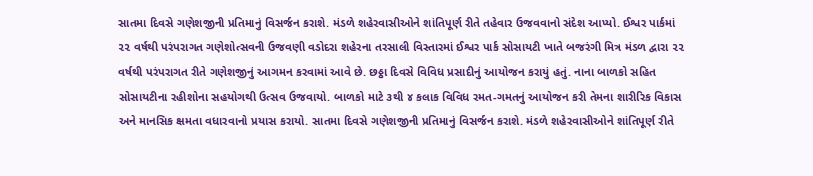સાતમા દિવસે ગણેશજીની પ્રતિમાનું વિસર્જન કરાશે. મંડળે શહેરવાસીઓને શાંતિપૂર્ણ રીતે તહેવાર ઉજવવાનો સંદેશ આપ્યો. ઈશ્વર પાર્કમાં ૨૨ વર્ષથી પરંપરાગત ગણેશોત્સવની ઉજવણી વડોદરા શહેરના તરસાલી વિસ્તારમાં ઈશ્વર પાર્ક સોસાયટી ખાતે બજરંગી મિત્ર મંડળ દ્વારા ૨૨ વર્ષથી પરંપરાગત રીતે ગણેશજીનું આગમન કરવામાં આવે છે. છઠ્ઠા દિવસે વિવિધ પ્રસાદીનું આયોજન કરાયું હતું. નાના બાળકો સહિત સોસાયટીના રહીશોના સહયોગથી ઉત્સવ ઉજવાયો. બાળકો માટે ૩થી ૪ કલાક વિવિધ રમત-ગમતનું આયોજન કરી તેમના શારીરિક વિકાસ અને માનસિક ક્ષમતા વધારવાનો પ્રયાસ કરાયો. સાતમા દિવસે ગણેશજીની પ્રતિમાનું વિસર્જન કરાશે. મંડળે શહેરવાસીઓને શાંતિપૂર્ણ રીતે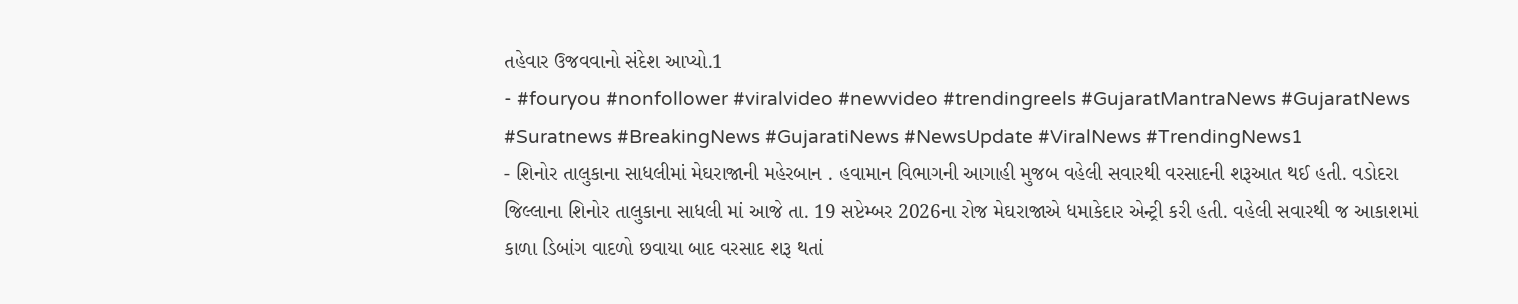તહેવાર ઉજવવાનો સંદેશ આપ્યો.1
- #fouryou #nonfollower #viralvideo #newvideo #trendingreels #GujaratMantraNews #GujaratNews #Suratnews #BreakingNews #GujaratiNews #NewsUpdate #ViralNews #TrendingNews1
- શિનોર તાલુકાના સાધલીમાં મેઘરાજાની મહેરબાન . હવામાન વિભાગની આગાહી મુજબ વહેલી સવારથી વરસાદની શરૂઆત થઈ હતી. વડોદરા જિલ્લાના શિનોર તાલુકાના સાધલી માં આજે તા. 19 સપ્ટેમ્બર 2026ના રોજ મેઘરાજાએ ધમાકેદાર એન્ટ્રી કરી હતી. વહેલી સવારથી જ આકાશમાં કાળા ડિબાંગ વાદળો છવાયા બાદ વરસાદ શરૂ થતાં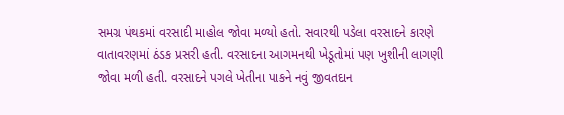સમગ્ર પંથકમાં વરસાદી માહોલ જોવા મળ્યો હતો. સવારથી પડેલા વરસાદને કારણે વાતાવરણમાં ઠંડક પ્રસરી હતી. વરસાદના આગમનથી ખેડૂતોમાં પણ ખુશીની લાગણી જોવા મળી હતી. વરસાદને પગલે ખેતીના પાકને નવું જીવતદાન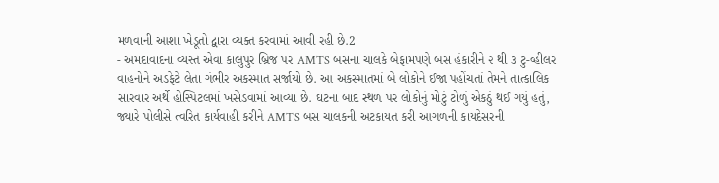મળવાની આશા ખેડૂતો દ્વારા વ્યક્ત કરવામાં આવી રહી છે.2
- અમદાવાદના વ્યસ્ત એવા કાલુપુર બ્રિજ પર AMTS બસના ચાલકે બેફામપણે બસ હંકારીને ૨ થી ૩ ટુ-વ્હીલર વાહનોને અડફેટે લેતા ગંભીર અકસ્માત સર્જાયો છે. આ અકસ્માતમાં બે લોકોને ઈજા પહોંચતાં તેમને તાત્કાલિક સારવાર અર્થે હોસ્પિટલમાં ખસેડવામાં આવ્યા છે. ઘટના બાદ સ્થળ પર લોકોનું મોટું ટોળું એકઠું થઈ ગયું હતું, જ્યારે પોલીસે ત્વરિત કાર્યવાહી કરીને AMTS બસ ચાલકની અટકાયત કરી આગળની કાયદેસરની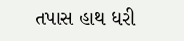તપાસ હાથ ધરી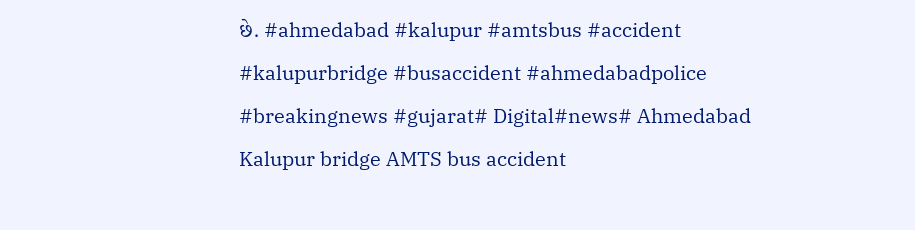છે. #ahmedabad #kalupur #amtsbus #accident #kalupurbridge #busaccident #ahmedabadpolice #breakingnews #gujarat# Digital#news# Ahmedabad Kalupur bridge AMTS bus accident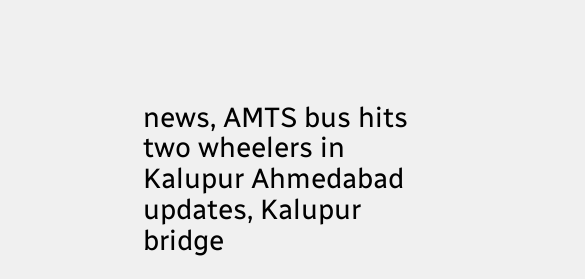news, AMTS bus hits two wheelers in Kalupur Ahmedabad updates, Kalupur bridge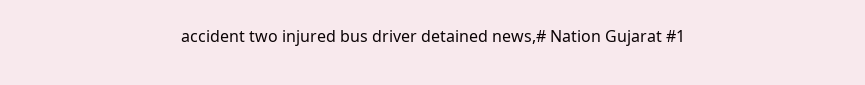accident two injured bus driver detained news,# Nation Gujarat #1